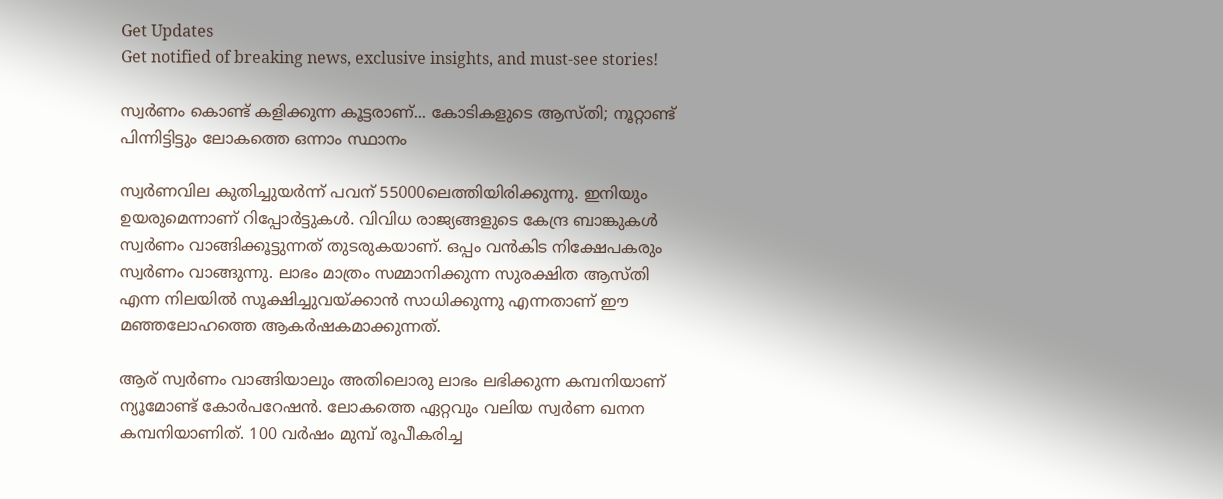Get Updates
Get notified of breaking news, exclusive insights, and must-see stories!

സ്വര്‍ണം കൊണ്ട് കളിക്കുന്ന കൂട്ടരാണ്... കോടികളുടെ ആസ്തി; നൂറ്റാണ്ട് പിന്നിട്ടിട്ടും ലോകത്തെ ഒന്നാം സ്ഥാനം

സ്വര്‍ണവില കുതിച്ചുയര്‍ന്ന് പവന് 55000ലെത്തിയിരിക്കുന്നു. ഇനിയും ഉയരുമെന്നാണ് റിപ്പോര്‍ട്ടുകള്‍. വിവിധ രാജ്യങ്ങളുടെ കേന്ദ്ര ബാങ്കുകള്‍ സ്വര്‍ണം വാങ്ങിക്കൂട്ടുന്നത് തുടരുകയാണ്. ഒപ്പം വന്‍കിട നിക്ഷേപകരും സ്വര്‍ണം വാങ്ങുന്നു. ലാഭം മാത്രം സമ്മാനിക്കുന്ന സുരക്ഷിത ആസ്തി എന്ന നിലയില്‍ സൂക്ഷിച്ചുവയ്ക്കാന്‍ സാധിക്കുന്നു എന്നതാണ് ഈ മഞ്ഞലോഹത്തെ ആകര്‍ഷകമാക്കുന്നത്.

ആര് സ്വര്‍ണം വാങ്ങിയാലും അതിലൊരു ലാഭം ലഭിക്കുന്ന കമ്പനിയാണ് ന്യൂമോണ്ട് കോര്‍പറേഷന്‍. ലോകത്തെ ഏറ്റവും വലിയ സ്വര്‍ണ ഖനന കമ്പനിയാണിത്. 100 വര്‍ഷം മുമ്പ് രൂപീകരിച്ച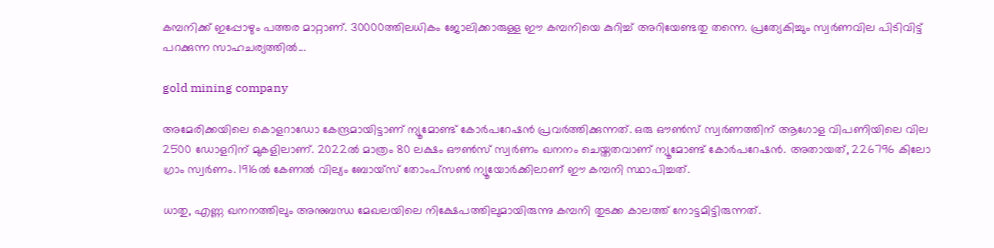കമ്പനിക്ക് ഇപ്പോഴും പത്തര മാറ്റാണ്. 30000ത്തിലധികം ജോലിക്കാരുള്ള ഈ കമ്പനിയെ കുറിച്ച് അറിയേണ്ടതു തന്നെ. പ്രത്യേകിച്ചും സ്വര്‍ണവില പിടിവിട്ട് പറക്കുന്ന സാഹചര്യത്തില്‍...

gold mining company

അമേരിക്കയിലെ കൊളറാഡോ കേന്ദ്രമായിട്ടാണ് ന്യൂമോണ്ട് കോര്‍പറേഷന്‍ പ്രവര്‍ത്തിക്കുന്നത്. ഒരു ഔണ്‍സ് സ്വര്‍ണത്തിന് ആഗോള വിപണിയിലെ വില 2500 ഡോളറിന് മുകളിലാണ്. 2022ല്‍ മാത്രം 80 ലക്ഷം ഔണ്‍സ് സ്വര്‍ണം ഖനനം ചെയ്തതവാണ് ന്യൂമോണ്ട് കോര്‍പറേഷന്‍. അതായത്, 226796 കിലോ ഗ്രാം സ്വര്‍ണം. 1916ല്‍ കേണല്‍ വില്യം ബോയ്‌സ് തോംപ്‌സണ്‍ ന്യൂയോര്‍ക്കിലാണ് ഈ കമ്പനി സ്ഥാപിച്ചത്.

ധാതു, എണ്ണ ഖനനത്തിലും അനുബന്ധ മേഖലയിലെ നിക്ഷേപത്തിലുമായിരുന്നു കമ്പനി തുടക്ക കാലത്ത് നോട്ടമിട്ടിരുന്നത്.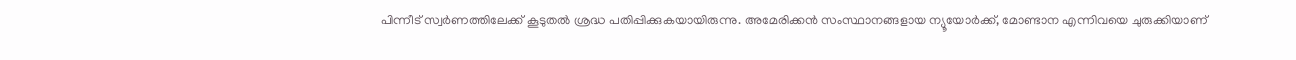പിന്നീട് സ്വര്‍ണത്തിലേക്ക് കൂടുതല്‍ ശ്രദ്ധ പതിപ്പിക്കുകയായിരുന്നു. അമേരിക്കന്‍ സംസ്ഥാനങ്ങളായ ന്യൂയോര്‍ക്ക്, മോണ്ടാന എന്നിവയെ ചുരുക്കിയാണ്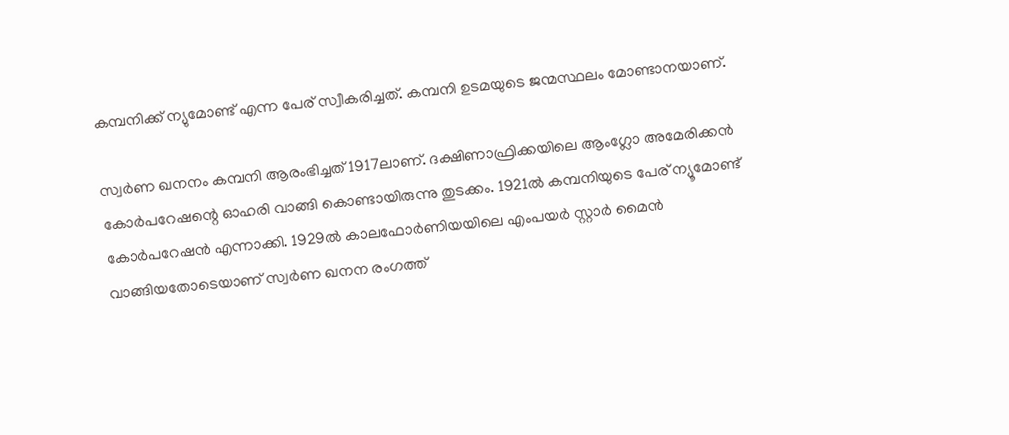കമ്പനിക്ക് ന്യുമോണ്ട് എന്ന പേര് സ്വീകരിച്ചത്. കമ്പനി ഉടമയുടെ ജന്മസ്ഥലം മോണ്ടാനയാണ്.

സ്വര്‍ണ ഖനനം കമ്പനി ആരംഭിച്ചത് 1917ലാണ്. ദക്ഷിണാഫ്രിക്കയിലെ ആംഗ്ലോ അമേരിക്കന്‍ കോര്‍പറേഷന്റെ ഓഹരി വാങ്ങി കൊണ്ടായിരുന്നു തുടക്കം. 1921ല്‍ കമ്പനിയുടെ പേര് ന്യൂമോണ്ട് കോര്‍പറേഷന്‍ എന്നാക്കി. 1929ല്‍ കാലഫോര്‍ണിയയിലെ എംപയര്‍ സ്റ്റാര്‍ മൈന്‍ വാങ്ങിയതോടെയാണ് സ്വര്‍ണ ഖനന രംഗത്ത്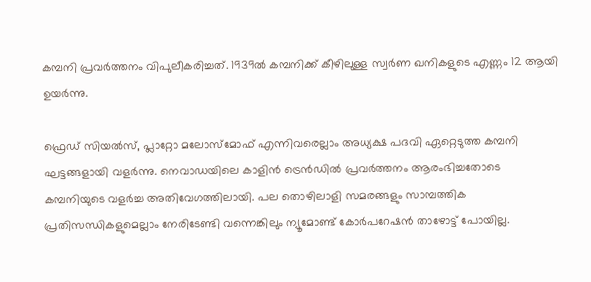കമ്പനി പ്രവര്‍ത്തനം വിപുലീകരിച്ചത്. 1939ല്‍ കമ്പനിക്ക് കീഴിലുള്ള സ്വര്‍ണ ഖനികളുടെ എണ്ണം 12 ആയി ഉയര്‍ന്നു.

ഫ്രെഡ് സിയല്‍സ്, പ്ലാറ്റോ മലോസ്‌മോഫ് എന്നിവരെല്ലാം അധ്യക്ഷ പദവി ഏറ്റെടുത്ത കമ്പനി ഘട്ടങ്ങളായി വളര്‍ന്നു. നെവാഡയിലെ കാളിന്‍ ട്രെന്‍ഡില്‍ പ്രവര്‍ത്തനം ആരംഭിച്ചതോടെ കമ്പനിയുടെ വളര്‍ച്ച അതിവേഗത്തിലായി. പല തൊഴിലാളി സമരങ്ങളും സാമ്പത്തിക പ്രതിസന്ധികളുമെല്ലാം നേരിടേണ്ടി വന്നെങ്കിലും ന്യൂമോണ്ട് കോര്‍പറേഷന്‍ താഴോട്ട് പോയില്ല.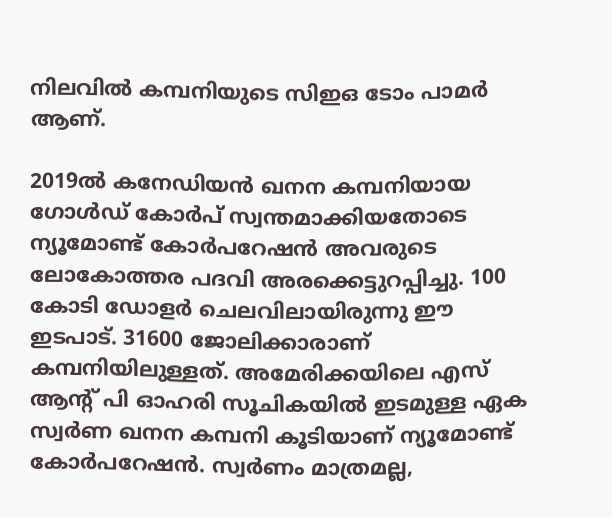നിലവില്‍ കമ്പനിയുടെ സിഇഒ ടോം പാമര്‍ ആണ്.

2019ല്‍ കനേഡിയന്‍ ഖനന കമ്പനിയായ ഗോള്‍ഡ് കോര്‍പ് സ്വന്തമാക്കിയതോടെ ന്യൂമോണ്ട് കോര്‍പറേഷന്‍ അവരുടെ ലോകോത്തര പദവി അരക്കെട്ടുറപ്പിച്ചു. 100 കോടി ഡോളര്‍ ചെലവിലായിരുന്നു ഈ ഇടപാട്. 31600 ജോലിക്കാരാണ് കമ്പനിയിലുള്ളത്. അമേരിക്കയിലെ എസ് ആന്റ് പി ഓഹരി സൂചികയില്‍ ഇടമുള്ള ഏക സ്വര്‍ണ ഖനന കമ്പനി കൂടിയാണ് ന്യൂമോണ്ട് കോര്‍പറേഷന്‍. സ്വര്‍ണം മാത്രമല്ല,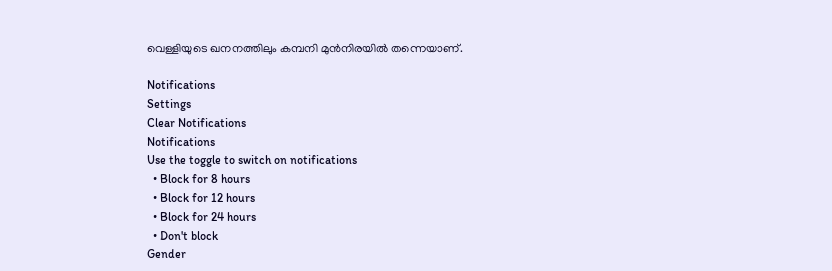വെള്ളിയുടെ ഖനനത്തിലും കമ്പനി മുന്‍നിരയില്‍ തന്നെയാണ്.

Notifications
Settings
Clear Notifications
Notifications
Use the toggle to switch on notifications
  • Block for 8 hours
  • Block for 12 hours
  • Block for 24 hours
  • Don't block
Gender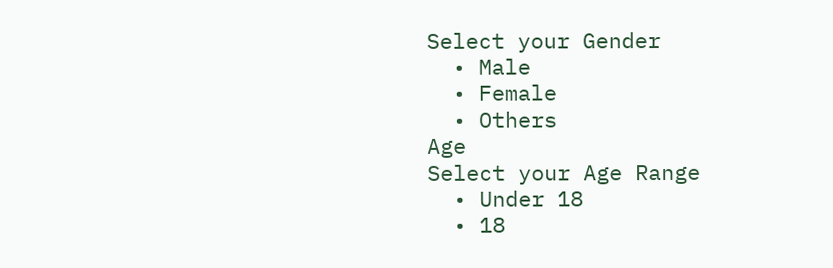Select your Gender
  • Male
  • Female
  • Others
Age
Select your Age Range
  • Under 18
  • 18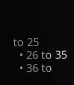to 25
  • 26 to 35
  • 36 to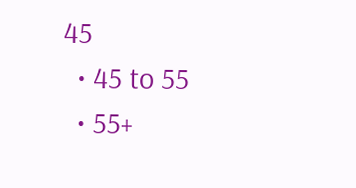45
  • 45 to 55
  • 55+